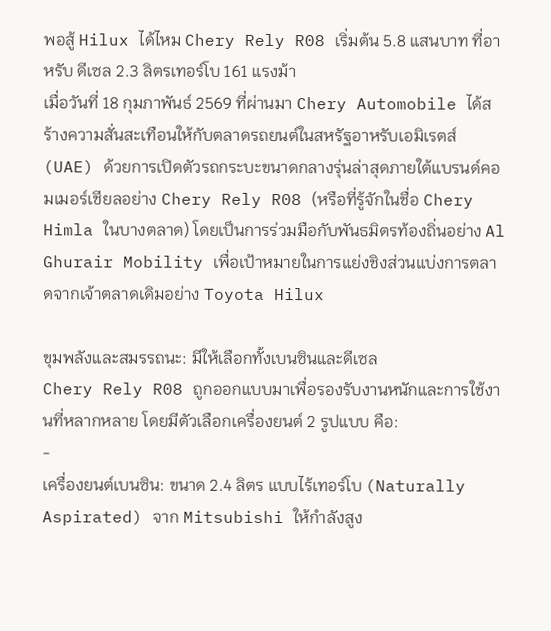พอสู้ Hilux ได้ไหม Chery Rely R08 เริ่มต้น 5.8 แสนบาท ที่อาหรับ ดีเซล 2.3 ลิตรเทอร์โบ 161 แรงม้า
เมื่อวันที่ 18 กุมภาพันธ์ 2569 ที่ผ่านมา Chery Automobile ได้สร้างความสั่นสะเทือนให้กับตลาดรถยนต์ในสหรัฐอาหรับเอมิเรตส์ (UAE) ด้วยการเปิดตัวรถกระบะขนาดกลางรุ่นล่าสุดภายใต้แบรนด์คอมเมอร์เชียลอย่าง Chery Rely R08 (หรือที่รู้จักในชื่อ Chery Himla ในบางตลาด) โดยเป็นการร่วมมือกับพันธมิตรท้องถิ่นอย่าง Al Ghurair Mobility เพื่อเป้าหมายในการแย่งชิงส่วนแบ่งการตลาดจากเจ้าตลาดเดิมอย่าง Toyota Hilux

ขุมพลังและสมรรถนะ: มีให้เลือกทั้งเบนซินและดีเซล
Chery Rely R08 ถูกออกแบบมาเพื่อรองรับงานหนักและการใช้งานที่หลากหลาย โดยมีตัวเลือกเครื่องยนต์ 2 รูปแบบ คือ:
-
เครื่องยนต์เบนซิน: ขนาด 2.4 ลิตร แบบไร้เทอร์โบ (Naturally Aspirated) จาก Mitsubishi ให้กำลังสูง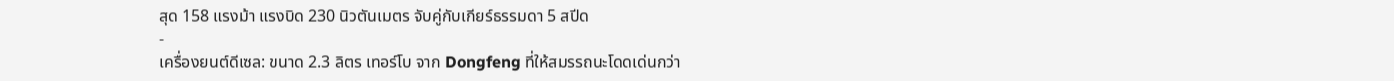สุด 158 แรงม้า แรงบิด 230 นิวตันเมตร จับคู่กับเกียร์ธรรมดา 5 สปีด
-
เครื่องยนต์ดีเซล: ขนาด 2.3 ลิตร เทอร์โบ จาก Dongfeng ที่ให้สมรรถนะโดดเด่นกว่า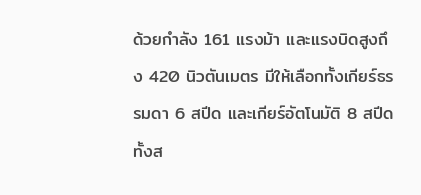ด้วยกำลัง 161 แรงม้า และแรงบิดสูงถึง 420 นิวตันเมตร มีให้เลือกทั้งเกียร์ธรรมดา 6 สปีด และเกียร์อัตโนมัติ 8 สปีด
ทั้งส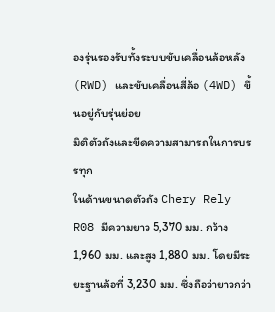องรุ่นรองรับทั้งระบบขับเคลื่อนล้อหลัง (RWD) และขับเคลื่อนสี่ล้อ (4WD) ขึ้นอยู่กับรุ่นย่อย
มิติตัวถังและขีดความสามารถในการบรรทุก
ในด้านขนาดตัวถัง Chery Rely R08 มีความยาว 5,370 มม. กว้าง 1,960 มม. และสูง 1,880 มม. โดยมีระยะฐานล้อที่ 3,230 มม. ซึ่งถือว่ายาวกว่า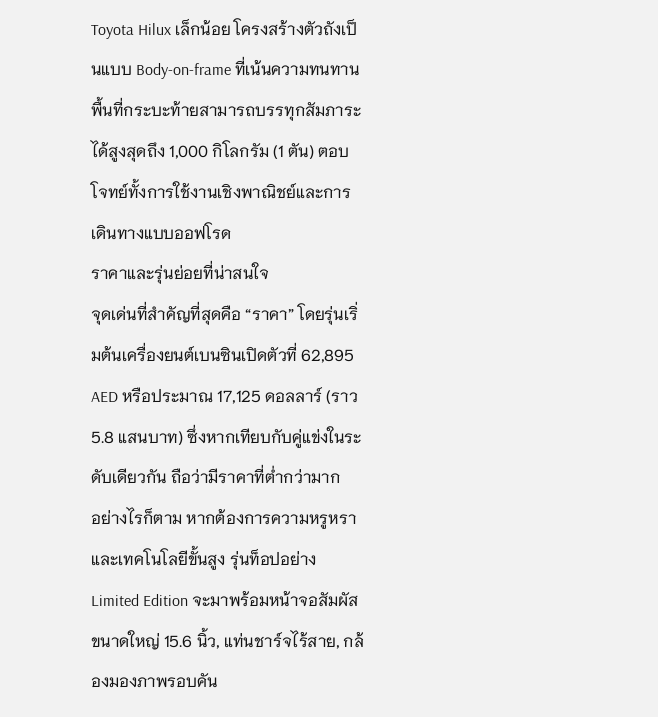Toyota Hilux เล็กน้อย โครงสร้างตัวถังเป็นแบบ Body-on-frame ที่เน้นความทนทาน พื้นที่กระบะท้ายสามารถบรรทุกสัมภาระได้สูงสุดถึง 1,000 กิโลกรัม (1 ตัน) ตอบโจทย์ทั้งการใช้งานเชิงพาณิชย์และการเดินทางแบบออฟโรด
ราคาและรุ่นย่อยที่น่าสนใจ
จุดเด่นที่สำคัญที่สุดคือ “ราคา” โดยรุ่นเริ่มต้นเครื่องยนต์เบนซินเปิดตัวที่ 62,895 AED หรือประมาณ 17,125 ดอลลาร์ (ราว 5.8 แสนบาท) ซึ่งหากเทียบกับคู่แข่งในระดับเดียวกัน ถือว่ามีราคาที่ต่ำกว่ามาก
อย่างไรก็ตาม หากต้องการความหรูหราและเทคโนโลยีขั้นสูง รุ่นท็อปอย่าง Limited Edition จะมาพร้อมหน้าจอสัมผัสขนาดใหญ่ 15.6 นิ้ว, แท่นชาร์จไร้สาย, กล้องมองภาพรอบคัน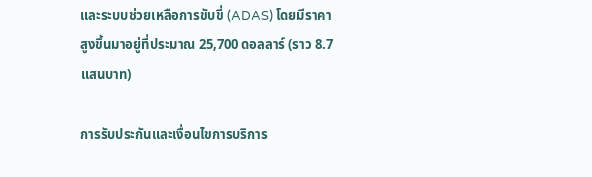และระบบช่วยเหลือการขับขี่ (ADAS) โดยมีราคาสูงขึ้นมาอยู่ที่ประมาณ 25,700 ดอลลาร์ (ราว 8.7 แสนบาท)

การรับประกันและเงื่อนไขการบริการ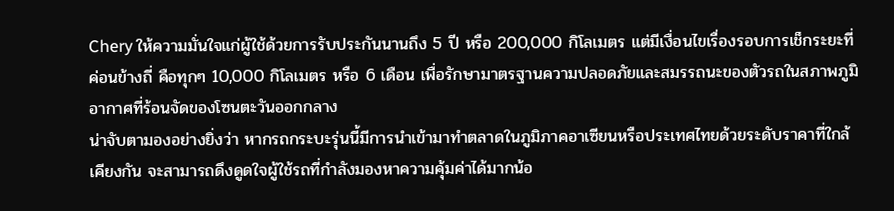Chery ให้ความมั่นใจแก่ผู้ใช้ด้วยการรับประกันนานถึง 5 ปี หรือ 200,000 กิโลเมตร แต่มีเงื่อนไขเรื่องรอบการเช็กระยะที่ค่อนข้างถี่ คือทุกๆ 10,000 กิโลเมตร หรือ 6 เดือน เพื่อรักษามาตรฐานความปลอดภัยและสมรรถนะของตัวรถในสภาพภูมิอากาศที่ร้อนจัดของโซนตะวันออกกลาง
น่าจับตามองอย่างยิ่งว่า หากรถกระบะรุ่นนี้มีการนำเข้ามาทำตลาดในภูมิภาคอาเซียนหรือประเทศไทยด้วยระดับราคาที่ใกล้เคียงกัน จะสามารถดึงดูดใจผู้ใช้รถที่กำลังมองหาความคุ้มค่าได้มากน้อ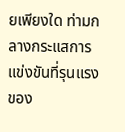ยเพียงใด ท่ามกลางกระแสการแข่งขันที่รุนแรงของ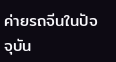ค่ายรถจีนในปัจจุบัน